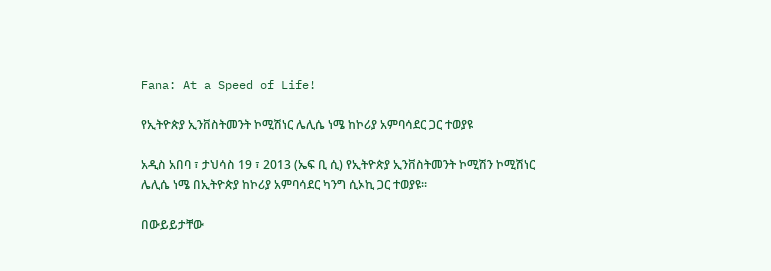Fana: At a Speed of Life!

የኢትዮጵያ ኢንቨስትመንት ኮሚሽነር ሌሊሴ ነሜ ከኮሪያ አምባሳደር ጋር ተወያዩ

አዲስ አበባ ፣ ታህሳስ 19 ፣ 2013 (ኤፍ ቢ ሲ) የኢትዮጵያ ኢንቨስትመንት ኮሚሽን ኮሚሽነር ሌሊሴ ነሜ በኢትዮጵያ ከኮሪያ አምባሳደር ካንግ ሲኦኪ ጋር ተወያዩ፡፡

በውይይታቸው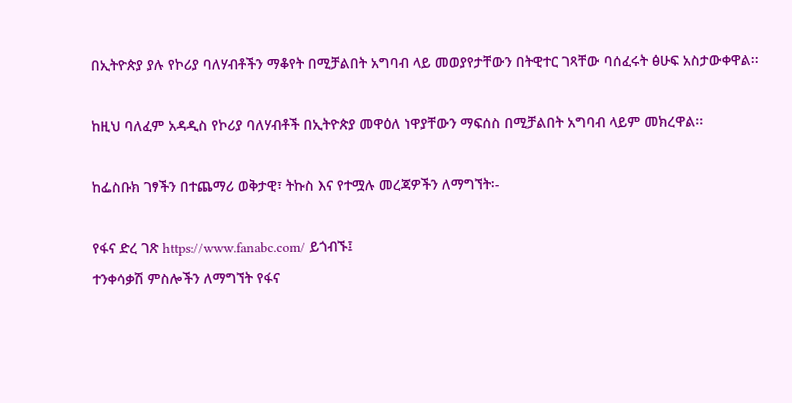በኢትዮጵያ ያሉ የኮሪያ ባለሃብቶችን ማቆየት በሚቻልበት አግባብ ላይ መወያየታቸውን በትዊተር ገጻቸው ባሰፈሩት ፅሁፍ አስታውቀዋል፡፡

ከዚህ ባለፈም አዳዲስ የኮሪያ ባለሃብቶች በኢትዮጵያ መዋዕለ ነዋያቸውን ማፍሰስ በሚቻልበት አግባብ ላይም መክረዋል፡፡

ከፌስቡክ ገፃችን በተጨማሪ ወቅታዊ፣ ትኩስ እና የተሟሉ መረጃዎችን ለማግኘት፡-

የፋና ድረ ገጽ https://www.fanabc.com/ ይጎብኙ፤
ተንቀሳቃሽ ምስሎችን ለማግኘት የፋና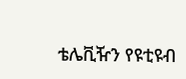ቴሌቪዥን የዩቲዩብ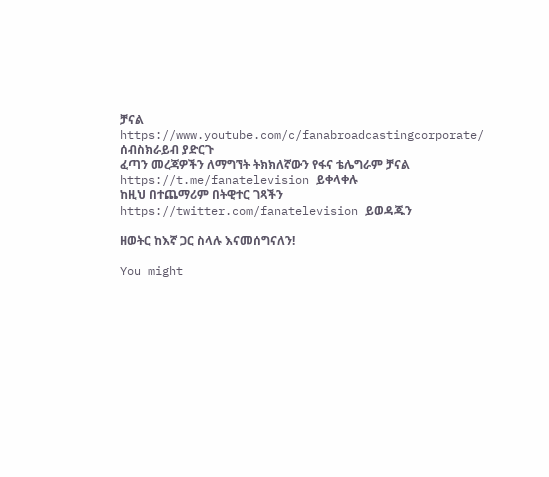ቻናል https://www.youtube.com/c/fanabroadcastingcorporate/ ሰብስክራይብ ያድርጉ
ፈጣን መረጃዎችን ለማግኘት ትክክለኛውን የፋና ቴሌግራም ቻናል https://t.me/fanatelevision ይቀላቀሉ
ከዚህ በተጨማሪም በትዊተር ገጻችን https://twitter.com/fanatelevision ይወዳጁን

ዘወትር ከእኛ ጋር ስላሉ እናመሰግናለን!

You might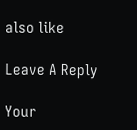also like

Leave A Reply

Your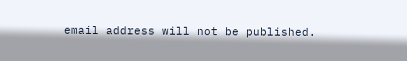email address will not be published.